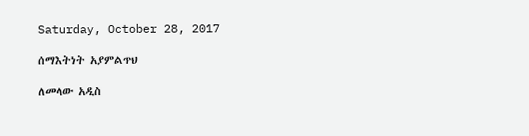Saturday, October 28, 2017

ሰማእትነት አያምልጥህ

ለመላው አዲስ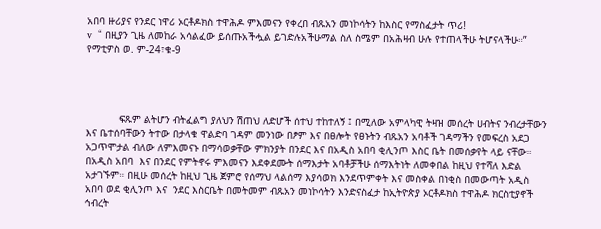አበባ ዙሪያና የንደር ነዋሪ ኦርቶዶክስ ተዋሕዶ ምእመናን የቀረበ ብጹአን መነኮሳትን ከእስር የማስፈታት ጥሪ!
v  “ በዚያን ጊዜ ለመከራ አሳልፈው ይሰጡአችሗል ይገድሉአችሁማል ስለ ስሜም በአሕዛብ ሁሉ የተጠላችሁ ትሆናላችሁ።”  የማቲዎስ ወ. ም-24፣ቁ-9




           ፍጹም ልትሆን ብትፈልግ ያለህን ሽጠህ ለድሆች ሰተህ ተከተለኝ ፤ በሚለው አምላካዊ ትዛዝ መሰረት ሀብትና ንብረታቸውን እና ቤተሰባቸውን ትተው በታላቁ ዋልድባ ገዳም መንነው በፆም እና በፀሎት የፀኑትን ብጹአን አባቶች ገዳማችን የመፍረስ አደጋ አጋጥሞታል ብለው ለምእመናኑ በማሳወቃቸው ምክንያት በንደር እና በአዲስ አበባ ቂሊንጦ እስር ቤት በመሰቃየት ላይ ናቸው። በአዲስ አበባ  እና በንደር የምትኖሩ ምእመናን እደቀደሙት ሰማእታት አባቶቻችሁ ሰማእትነት ለመቀበል ከዚህ የተሻለ እድል አታገኙም። በዚሁ መሰረት ከዚህ ጊዜ ጀምሮ የሰማህ ላልሰማ እያሳወክ እንደጥምቀት እና መስቀል በነቂስ በመውጣት አዲስ አበባ ወደ ቂሊንጦ እና  ንደር እስርቤት በመትመም ብጹአን መነኮሳትን እንድናስፈታ ከኢትዮጵያ ኦርቶዶክስ ተዋሕዶ ክርስቲያኖች ኅብረት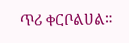ጥሪ ቀርቦልሀል።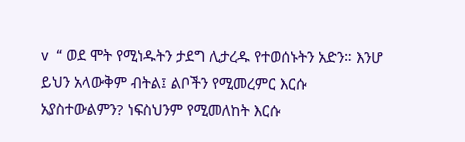v  “ ወደ ሞት የሚነዱትን ታደግ ሊታረዱ የተወሰኑትን አድን። እንሆ ይህን አላውቅም ብትል፤ ልቦችን የሚመረምር እርሱ አያስተውልምን? ነፍስህንም የሚመለከት እርሱ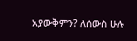አያውቅምን? ለሰውስ ሁሉ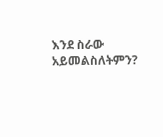እንደ ስራው አይመልስለትምን?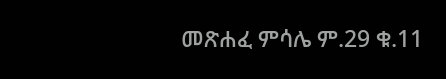መጽሐፈ ምሳሌ ም.29 ቁ.11